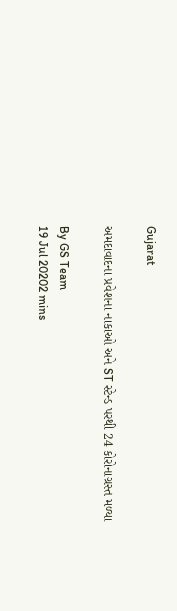Gujarat

અમદાવાદના પ્રવેશના નાકાઓ અને ST સ્ટેન્ડ પરથી 24 કોરોનાગ્રસ્ત મળ્યા

By GS Team
19 Jul 20202 mins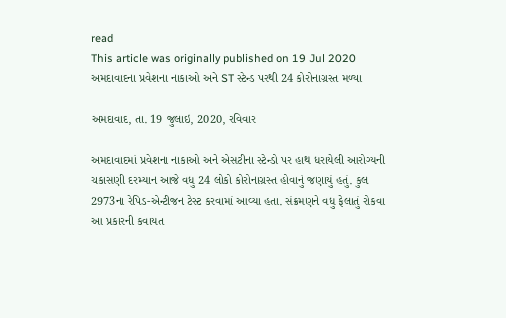read
This article was originally published on 19 Jul 2020
અમદાવાદના પ્રવેશના નાકાઓ અને ST સ્ટેન્ડ પરથી 24 કોરોનાગ્રસ્ત મળ્યા

અમદાવાદ, તા. 19 જુલાઇ, 2020, રવિવાર

અમદાવાદમાં પ્રવેશના નાકાઓ અને એસટીના સ્ટેન્ડો પર હાથ ધરાયેલી આરોગ્યની ચકાસણી દરમ્યાન આજે વધુ 24 લોકો કોરોનાગ્રસ્ત હોવાનું જણાયું હતું. કુલ 2973ના રેપિડ-એન્ટીજન ટેસ્ટ કરવામાં આવ્યા હતા. સંક્રમણને વધુ ફેલાતું રોકવા આ પ્રકારની કવાયત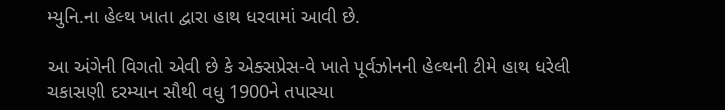મ્યુનિ.ના હેલ્થ ખાતા દ્વારા હાથ ધરવામાં આવી છે.

આ અંગેની વિગતો એવી છે કે એક્સપ્રેસ-વે ખાતે પૂર્વઝોનની હેલ્થની ટીમે હાથ ધરેલી ચકાસણી દરમ્યાન સૌથી વધુ 1900ને તપાસ્યા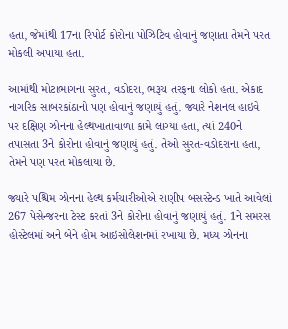હતા, જેમાંથી 17ના રિપોર્ટ કોરોના પોઝિટિવ હોવાનું જણાતા તેમને પરત મોકલી અપાયા હતા.

આમાંથી મોટાભાગના સુરત, વડોદરા, ભરૂચ તરફના લોકો હતા. એકાદ નાગરિક સાબરકાંઠાનો પણ હોવાનું જણાયું હતું. જ્યારે નેશનલ હાઇવે પર દક્ષિણ ઝોનના હેલ્થખાતાવાળા કામે લાગ્યા હતા, ત્યાં 240ને તપાસતા 3ને કોરોના હોવાનું જણાયું હતું. તેઓ સુરત-વડોદરાના હતા, તેમને પણ પરત મોકલાયા છે.

જ્યારે પશ્ચિમ ઝોનના હેલ્થ કર્મચારીઓએ રાણીપ બસસ્ટેન્ડ ખાતે આવેલાં 267 પેસેન્જરના ટેસ્ટ કરતાં 3ને કોરોના હોવાનું જણાયું હતું. 1ને સમરસ હોસ્ટેલમાં અને બેને હોમ આઇસોલેશનમાં રખાયા છે. મધ્ય ઝોનના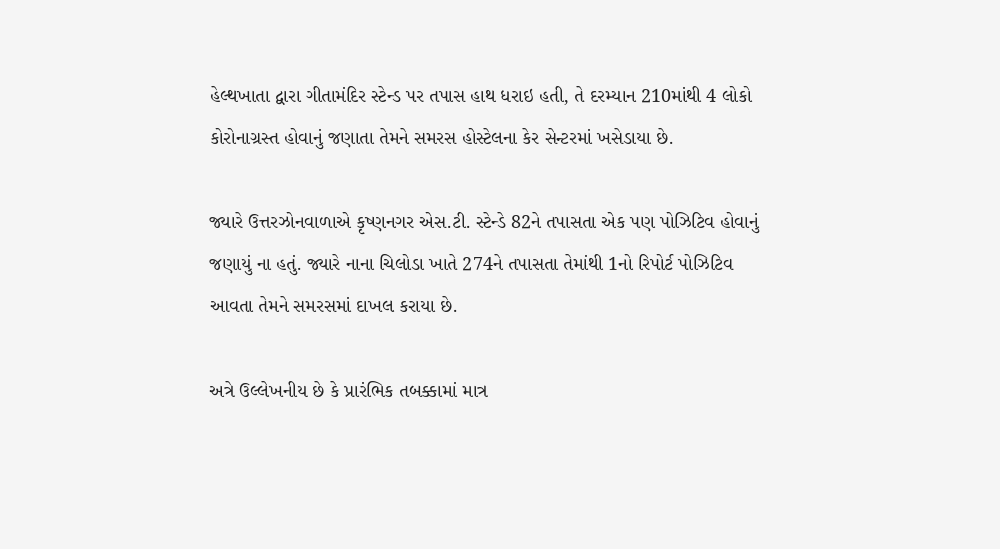હેલ્થખાતા દ્વારા ગીતામંદિર સ્ટેન્ડ પર તપાસ હાથ ધરાઇ હતી, તે દરમ્યાન 210માંથી 4 લોકો કોરોનાગ્રસ્ત હોવાનું જણાતા તેમને સમરસ હોસ્ટેલના કેર સેન્ટરમાં ખસેડાયા છે.

જ્યારે ઉત્તરઝોનવાળાએ કૃષ્ણનગર એસ.ટી. સ્ટેન્ડે 82ને તપાસતા એક પણ પોઝિટિવ હોવાનું જણાયું ના હતું. જ્યારે નાના ચિલોડા ખાતે 274ને તપાસતા તેમાંથી 1નો રિપોર્ટ પોઝિટિવ આવતા તેમને સમરસમાં દાખલ કરાયા છે.

અત્રે ઉલ્લેખનીય છે કે પ્રારંભિક તબક્કામાં માત્ર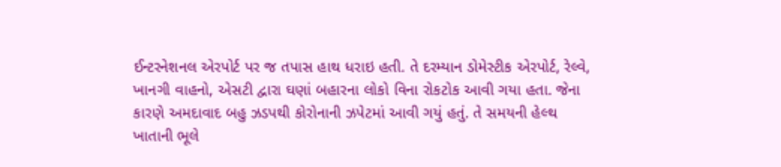ઈન્ટરનેશનલ એરપોર્ટ પર જ તપાસ હાથ ધરાઇ હતી. તે દરમ્યાન ડોમેસ્ટીક એરપોર્ટ, રેલ્વે, ખાનગી વાહનો, એસટી દ્વારા ઘણાં બહારના લોકો વિના રોકટોક આવી ગયા હતા. જેના કારણે અમદાવાદ બહુ ઝડપથી કોરોનાની ઝપેટમાં આવી ગયું હતું. તે સમયની હેલ્થ ખાતાની ભૂલે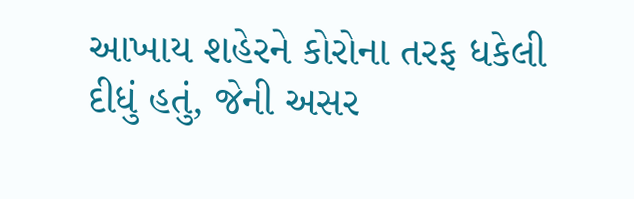આખાય શહેરને કોરોના તરફ ધકેલી દીધું હતું, જેની અસર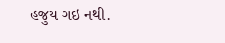હજુય ગઇ નથી.